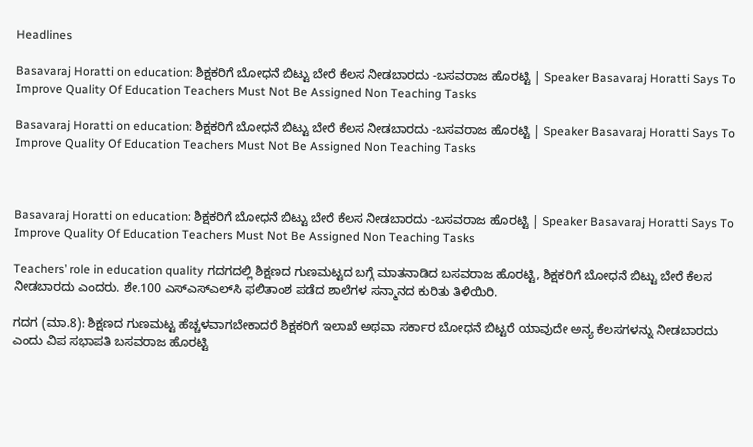Headlines

Basavaraj Horatti on education: ಶಿಕ್ಷಕರಿಗೆ ಬೋಧನೆ ಬಿಟ್ಟು ಬೇರೆ ಕೆಲಸ ನೀಡಬಾರದು -ಬಸವರಾಜ ಹೊರಟ್ಟಿ | Speaker Basavaraj Horatti Says To Improve Quality Of Education Teachers Must Not Be Assigned Non Teaching Tasks

Basavaraj Horatti on education: ಶಿಕ್ಷಕರಿಗೆ ಬೋಧನೆ ಬಿಟ್ಟು ಬೇರೆ ಕೆಲಸ ನೀಡಬಾರದು -ಬಸವರಾಜ ಹೊರಟ್ಟಿ | Speaker Basavaraj Horatti Says To Improve Quality Of Education Teachers Must Not Be Assigned Non Teaching Tasks



Basavaraj Horatti on education: ಶಿಕ್ಷಕರಿಗೆ ಬೋಧನೆ ಬಿಟ್ಟು ಬೇರೆ ಕೆಲಸ ನೀಡಬಾರದು -ಬಸವರಾಜ ಹೊರಟ್ಟಿ | Speaker Basavaraj Horatti Says To Improve Quality Of Education Teachers Must Not Be Assigned Non Teaching Tasks

Teachers’ role in education quality ಗದಗದಲ್ಲಿ ಶಿಕ್ಷಣದ ಗುಣಮಟ್ಟದ ಬಗ್ಗೆ ಮಾತನಾಡಿದ ಬಸವರಾಜ ಹೊರಟ್ಟಿ, ಶಿಕ್ಷಕರಿಗೆ ಬೋಧನೆ ಬಿಟ್ಟು ಬೇರೆ ಕೆಲಸ ನೀಡಬಾರದು ಎಂದರು. ಶೇ.100 ಎಸ್‌ಎಸ್‌ಎಲ್‌ಸಿ ಫಲಿತಾಂಶ ಪಡೆದ ಶಾಲೆಗಳ ಸನ್ಮಾನದ ಕುರಿತು ತಿಳಿಯಿರಿ.

ಗದಗ (ಮಾ.8): ಶಿಕ್ಷಣದ ಗುಣಮಟ್ಟ ಹೆಚ್ಚಳವಾಗಬೇಕಾದರೆ ಶಿಕ್ಷಕರಿಗೆ ಇಲಾಖೆ ಅಥವಾ ಸರ್ಕಾರ ಬೋಧನೆ ಬಿಟ್ಟರೆ ಯಾವುದೇ ಅನ್ಯ ಕೆಲಸಗಳನ್ನು ನೀಡಬಾರದು ಎಂದು ವಿಪ ಸಭಾಪತಿ ಬಸವರಾಜ ಹೊರಟ್ಟಿ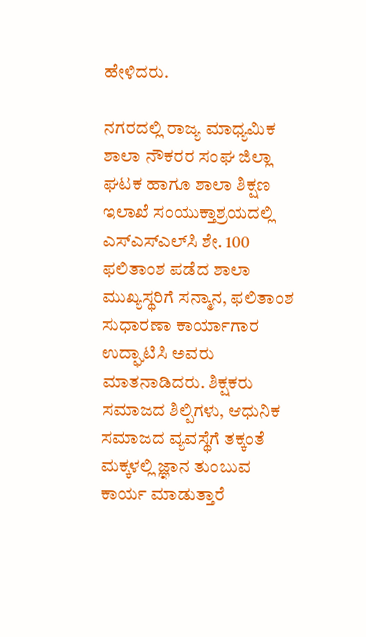ಹೇಳಿದರು.

ನಗರದಲ್ಲಿ ರಾಜ್ಯ ಮಾಧ್ಯಮಿಕ ಶಾಲಾ ನೌಕರರ ಸಂಘ ಜಿಲ್ಲಾ ಘಟಕ ಹಾಗೂ ಶಾಲಾ ಶಿಕ್ಷಣ ಇಲಾಖೆ ಸಂಯುಕ್ತಾಶ್ರಯದಲ್ಲಿ ಎಸ್‌ಎಸ್‌ಎಲ್‌ಸಿ ಶೇ. 100 ಫಲಿತಾಂಶ ಪಡೆದ ಶಾಲಾ ಮುಖ್ಯಸ್ಥರಿಗೆ ಸನ್ಮಾನ, ಫಲಿತಾಂಶ ಸುಧಾರಣಾ ಕಾರ್ಯಾಗಾರ ಉದ್ಘಾಟಿಸಿ ಅವರು ಮಾತನಾಡಿದರು. ಶಿಕ್ಷಕರು ಸಮಾಜದ ಶಿಲ್ಪಿಗಳು, ಆಧುನಿಕ ಸಮಾಜದ ವ್ಯವಸ್ಥೆಗೆ ತಕ್ಕಂತೆ ಮಕ್ಕಳಲ್ಲಿ ಜ್ಞಾನ ತುಂಬುವ ಕಾರ್ಯ ಮಾಡುತ್ತಾರೆ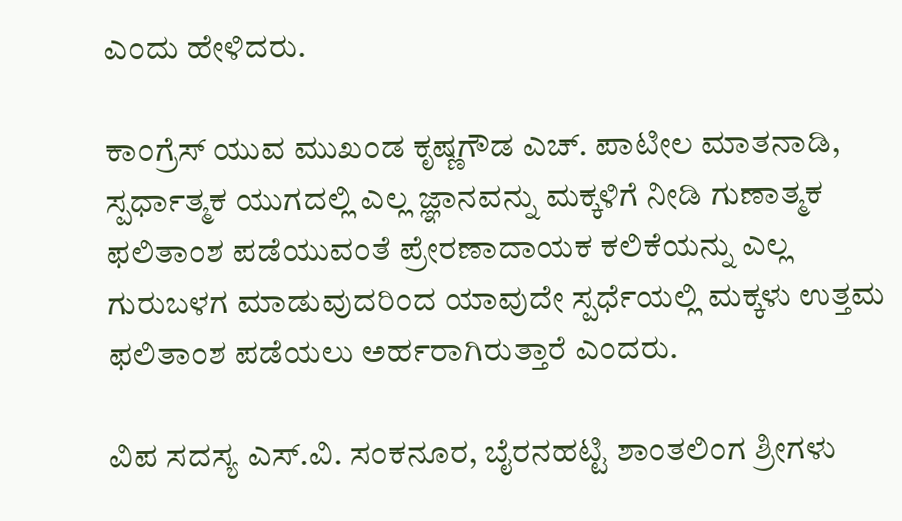ಎಂದು ಹೇಳಿದರು.

ಕಾಂಗ್ರೆಸ್‌ ಯುವ ಮುಖಂಡ ಕೃಷ್ಣಗೌಡ ಎಚ್. ಪಾಟೀಲ ಮಾತನಾಡಿ, ಸ್ಪರ್ಧಾತ್ಮಕ ಯುಗದಲ್ಲಿ ಎಲ್ಲ ಜ್ಞಾನವನ್ನು ಮಕ್ಕಳಿಗೆ ನೀಡಿ ಗುಣಾತ್ಮಕ ಫಲಿತಾಂಶ ಪಡೆಯುವಂತೆ ಪ್ರೇರಣಾದಾಯಕ ಕಲಿಕೆಯನ್ನು ಎಲ್ಲ ಗುರುಬಳಗ ಮಾಡುವುದರಿಂದ ಯಾವುದೇ ಸ್ಪರ್ಧೆಯಲ್ಲಿ ಮಕ್ಕಳು ಉತ್ತಮ ಫಲಿತಾಂಶ ಪಡೆಯಲು ಅರ್ಹರಾಗಿರುತ್ತಾರೆ ಎಂದರು.

ವಿಪ ಸದಸ್ಯ ಎಸ್.ವಿ. ಸಂಕನೂರ, ಬೈರನಹಟ್ಟಿ ಶಾಂತಲಿಂಗ ಶ್ರೀಗಳು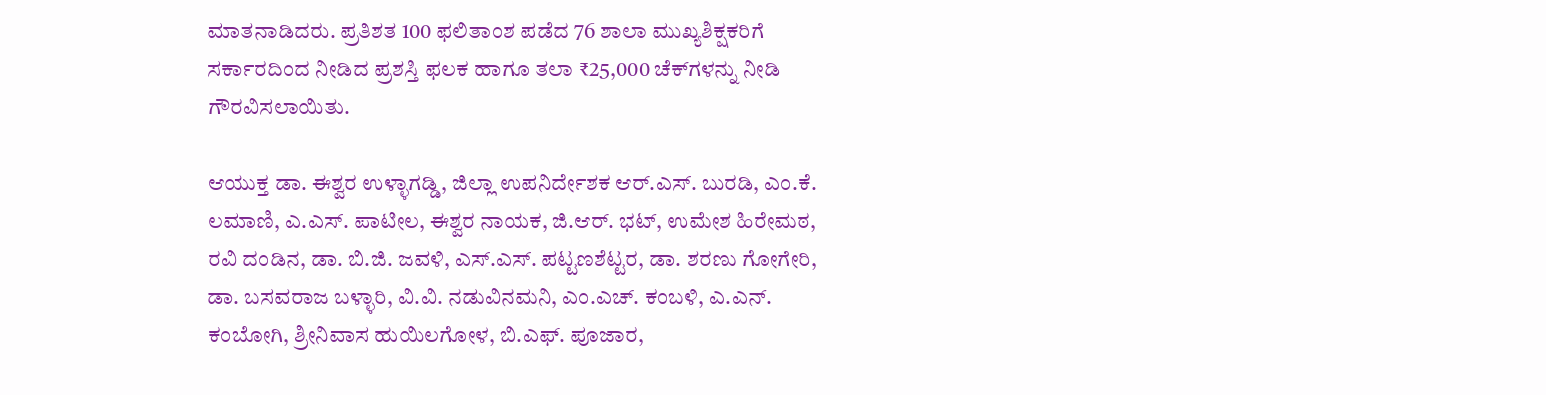ಮಾತನಾಡಿದರು. ಪ್ರತಿಶತ 100 ಫಲಿತಾಂಶ ಪಡೆದ 76 ಶಾಲಾ ಮುಖ್ಯಶಿಕ್ಷಕರಿಗೆ ಸರ್ಕಾರದಿಂದ ನೀಡಿದ ಪ್ರಶಸ್ತಿ ಫಲಕ ಹಾಗೂ ತಲಾ ₹25,000 ಚೆಕ್‌ಗಳನ್ನು ನೀಡಿ ಗೌರವಿಸಲಾಯಿತು.

ಆಯುಕ್ತ ಡಾ. ಈಶ್ವರ ಉಳ್ಳಾಗಡ್ಡಿ, ಜಿಲ್ಲಾ ಉಪನಿರ್ದೇಶಕ ಆರ್.ಎಸ್. ಬುರಡಿ, ಎಂ.ಕೆ. ಲಮಾಣಿ, ಎ.ಎಸ್. ಪಾಟೀಲ, ಈಶ್ವರ ನಾಯಕ, ಜಿ.ಆರ್. ಭಟ್, ಉಮೇಶ ಹಿರೇಮಠ, ರವಿ ದಂಡಿನ, ಡಾ. ಬಿ.ಜಿ. ಜವಳಿ, ಎಸ್.ಎಸ್. ಪಟ್ಟಣಶೆಟ್ಟರ, ಡಾ. ಶರಣು ಗೋಗೇರಿ, ಡಾ. ಬಸವರಾಜ ಬಳ್ಳಾರಿ, ವಿ.ವಿ. ನಡುವಿನಮನಿ, ಎಂ.ಎಚ್. ಕಂಬಳಿ, ಎ.ಎನ್. ಕಂಬೋಗಿ, ಶ್ರೀನಿವಾಸ ಹುಯಿಲಗೋಳ, ಬಿ.ಎಫ್. ಪೂಜಾರ,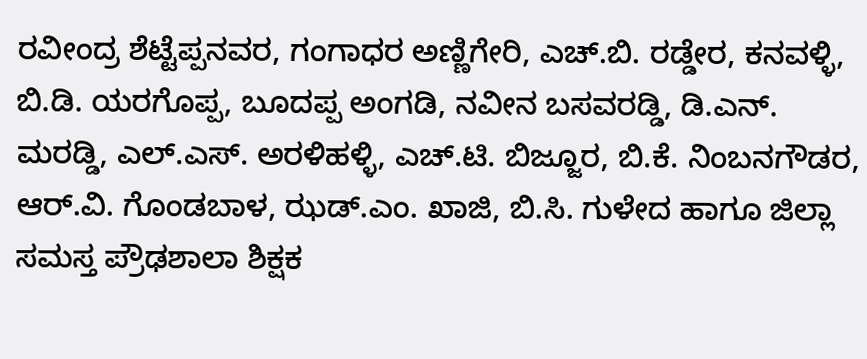ರವೀಂದ್ರ ಶೆಟ್ಟೆಪ್ಪನವರ, ಗಂಗಾಧರ ಅಣ್ಣಿಗೇರಿ, ಎಚ್.ಬಿ. ರಡ್ಡೇರ, ಕನವಳ್ಳಿ, ಬಿ.ಡಿ. ಯರಗೊಪ್ಪ, ಬೂದಪ್ಪ ಅಂಗಡಿ, ನವೀನ ಬಸವರಡ್ಡಿ, ಡಿ.ಎನ್. ಮರಡ್ಡಿ, ಎಲ್.ಎಸ್. ಅರಳಿಹಳ್ಳಿ, ಎಚ್.ಟಿ. ಬಿಜ್ಜೂರ, ಬಿ.ಕೆ. ನಿಂಬನಗೌಡರ, ಆರ್.ವಿ. ಗೊಂಡಬಾಳ, ಝಡ್.ಎಂ. ಖಾಜಿ, ಬಿ.ಸಿ. ಗುಳೇದ ಹಾಗೂ ಜಿಲ್ಲಾ ಸಮಸ್ತ ಪ್ರೌಢಶಾಲಾ ಶಿಕ್ಷಕ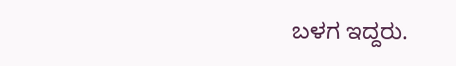ಬಳಗ ಇದ್ದರು.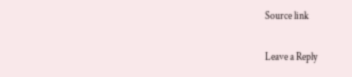Source link

Leave a Reply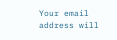Your email address will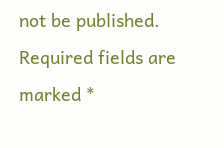not be published. Required fields are marked *